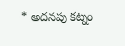* అదనపు కట్నం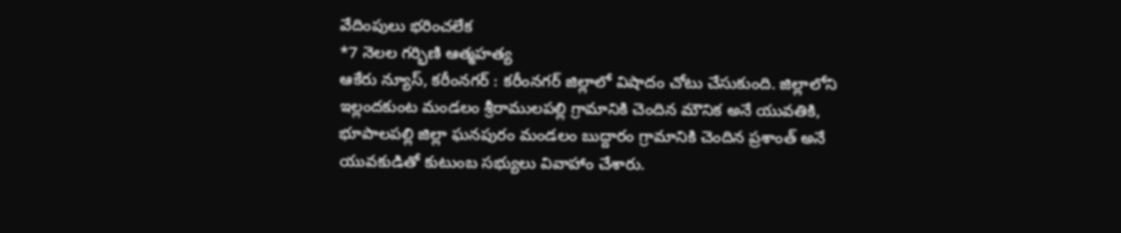వేదింపులు భరించలేక
*7 నెలల గర్భిణి ఆత్మహత్య
ఆకేరు న్యూస్, కరీంనగర్ : కరీంనగర్ జిల్లాలో విషాదం చోటు చేసుకుంది. జిల్లాలోని ఇల్లందకుంట మండలం శ్రీరాములపల్లి గ్రామానికి చెందిన మౌనిక అనే యువతికి, భూపాలపల్లి జిల్లా ఘనపురం మండలం బుద్దారం గ్రామానికి చెందిన ప్రశాంత్ అనే యువకుడితో కుటుంబ సభ్యులు వివాహాం చేశారు.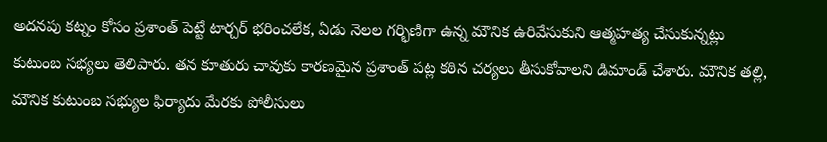అదనపు కట్నం కోసం ప్రశాంత్ పెట్టే టార్చర్ భరించలేక, ఏడు నెలల గర్భిణిగా ఉన్న మౌనిక ఉరివేసుకుని ఆత్మహత్య చేసుకున్నట్లు కుటుంబ సభ్యలు తెలిపారు. తన కూతురు చావుకు కారణమైన ప్రశాంత్ పట్ల కఠిన చర్యలు తీసుకోవాలని డిమాండ్ చేశారు. మౌనిక తల్లి, మౌనిక కుటుంబ సభ్యుల ఫిర్యాదు మేరకు పోలీసులు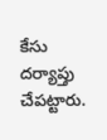కేసు దర్యాప్తు చేపట్టారు.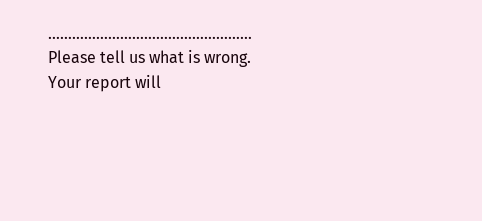……………………………………………
Please tell us what is wrong. Your report will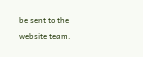be sent to the website team.